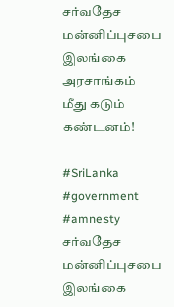சர்வதேச மன்னிப்புசபை இலங்கை அரசாங்கம் மீது கடும் கண்டனம்!

#SriLanka #government #amnesty
சர்வதேச மன்னிப்புசபை இலங்கை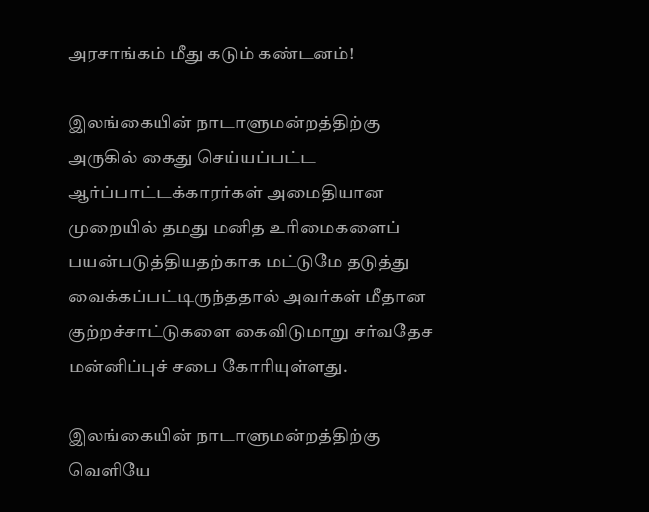அரசாங்கம் மீது கடும் கண்டனம்!

இலங்கையின் நாடாளுமன்றத்திற்கு அருகில் கைது செய்யப்பட்ட ஆர்ப்பாட்டக்காரர்கள் அமைதியான முறையில் தமது மனித உரிமைகளைப் பயன்படுத்தியதற்காக மட்டுமே தடுத்து வைக்கப்பட்டிருந்ததால் அவர்கள் மீதான குற்றச்சாட்டுகளை கைவிடுமாறு சர்வதேச மன்னிப்புச் சபை கோரியுள்ளது.

இலங்கையின் நாடாளுமன்றத்திற்கு வெளியே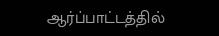ஆர்ப்பாட்டத்தில்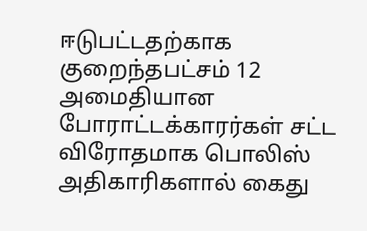ஈடுபட்டதற்காக குறைந்தபட்சம் 12 அமைதியான போராட்டக்காரர்கள் சட்ட விரோதமாக பொலிஸ் அதிகாரிகளால் கைது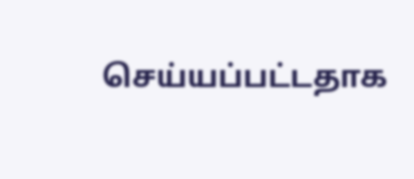செய்யப்பட்டதாக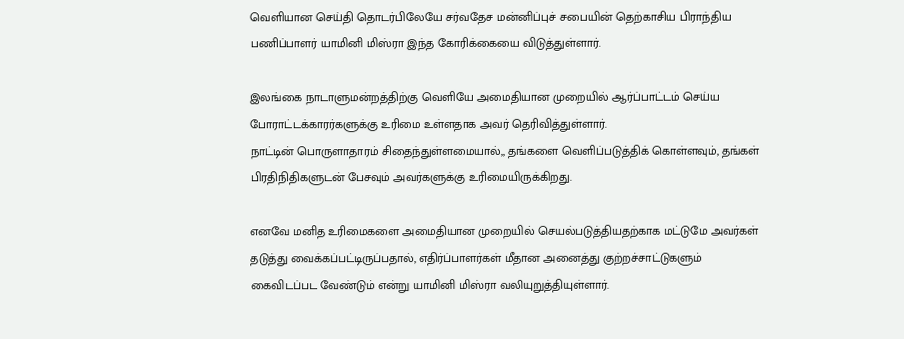வெளியான செய்தி தொடர்பிலேயே சர்வதேச மன்னிப்புச் சபையின் தெற்காசிய பிராந்திய பணிப்பாளர் யாமினி மிஸ்ரா இந்த கோரிக்கையை விடுத்துள்ளார்.

இலங்கை நாடாளுமன்றத்திற்கு வெளியே அமைதியான முறையில் ஆர்ப்பாட்டம் செய்ய போராட்டக்காரர்களுக்கு உரிமை உள்ளதாக அவர் தெரிவித்துள்ளார்.
நாட்டின் பொருளாதாரம் சிதைந்துள்ளமையால்,, தங்களை வெளிப்படுத்திக் கொள்ளவும், தங்கள் பிரதிநிதிகளுடன் பேசவும் அவர்களுக்கு உரிமையிருக்கிறது.

எனவே மனித உரிமைகளை அமைதியான முறையில் செயல்படுத்தியதற்காக மட்டுமே அவர்கள் தடுத்து வைக்கப்பட்டிருப்பதால், எதிர்ப்பாளர்கள் மீதான அனைத்து குற்றச்சாட்டுகளும் கைவிடப்பட வேண்டும் என்று யாமினி மிஸ்ரா வலியுறுத்தியுள்ளார்.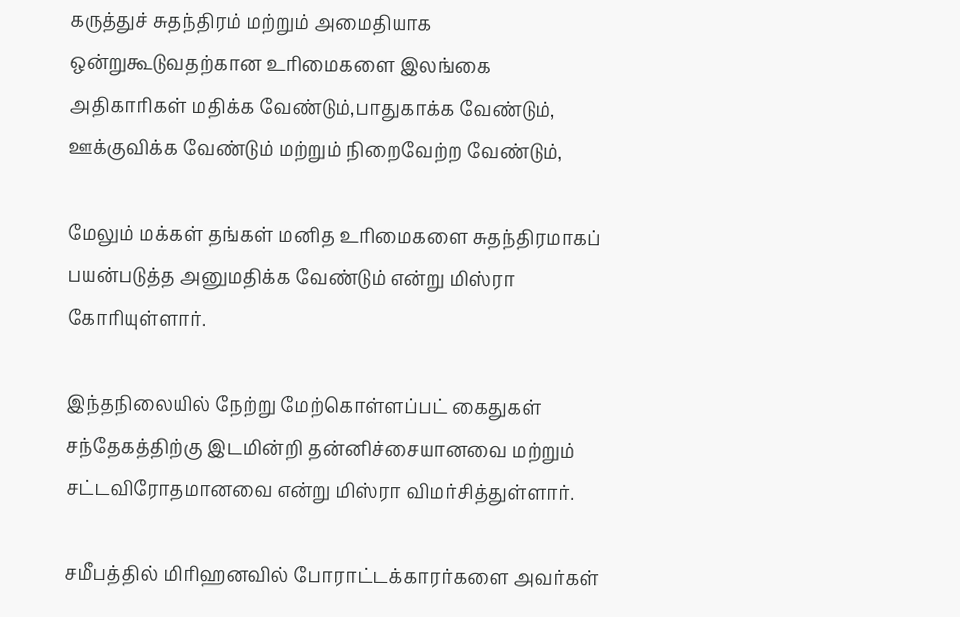கருத்துச் சுதந்திரம் மற்றும் அமைதியாக ஒன்றுகூடுவதற்கான உரிமைகளை இலங்கை அதிகாரிகள் மதிக்க வேண்டும்,பாதுகாக்க வேண்டும், ஊக்குவிக்க வேண்டும் மற்றும் நிறைவேற்ற வேண்டும்,

மேலும் மக்கள் தங்கள் மனித உரிமைகளை சுதந்திரமாகப் பயன்படுத்த அனுமதிக்க வேண்டும் என்று மிஸ்ரா கோரியுள்ளார்.

இந்தநிலையில் நேற்று மேற்கொள்ளப்பட் கைதுகள் சந்தேகத்திற்கு இடமின்றி தன்னிச்சையானவை மற்றும் சட்டவிரோதமானவை என்று மிஸ்ரா விமர்சித்துள்ளார்.

சமீபத்தில் மிரிஹனவில் போராட்டக்காரர்களை அவர்கள்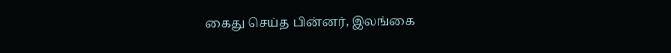கைது செய்த பின்னர், இலங்கை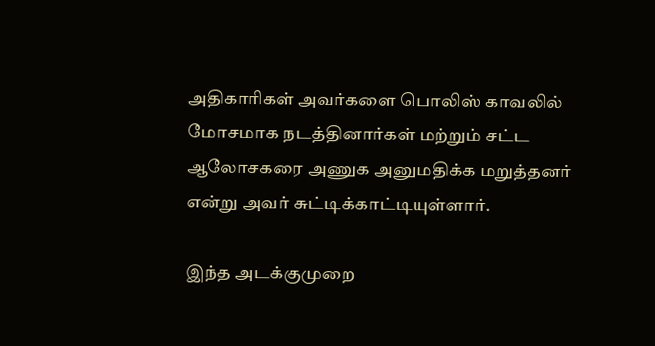அதிகாரிகள் அவர்களை பொலிஸ் காவலில் மோசமாக நடத்தினார்கள் மற்றும் சட்ட ஆலோசகரை அணுக அனுமதிக்க மறுத்தனர் என்று அவர் சுட்டிக்காட்டியுள்ளார்.

இந்த அடக்குமுறை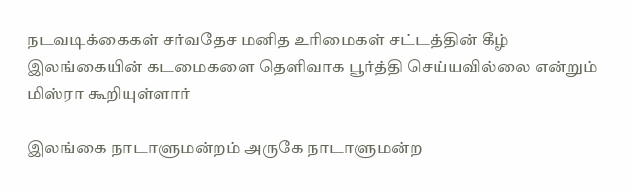நடவடிக்கைகள் சர்வதேச மனித உரிமைகள் சட்டத்தின் கீழ் இலங்கையின் கடமைகளை தெளிவாக பூர்த்தி செய்யவில்லை என்றும் மிஸ்ரா கூறியுள்ளார்

இலங்கை நாடாளுமன்றம் அருகே நாடாளுமன்ற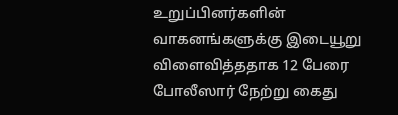உறுப்பினர்களின் வாகனங்களுக்கு இடையூறு விளைவித்ததாக 12 பேரை போலீஸார் நேற்று கைது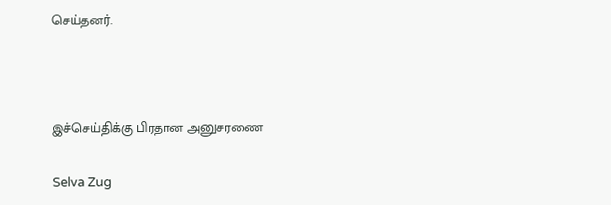செய்தனர்.



இச்செய்திக்கு பிரதான அனுசரணை

Selva Zug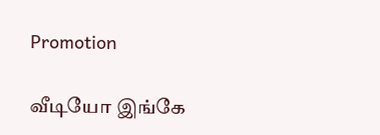Promotion

வீடியோ இங்கே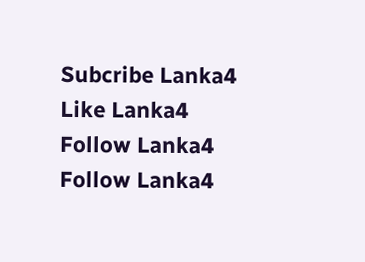Subcribe Lanka4
Like Lanka4
Follow Lanka4
Follow Lanka4